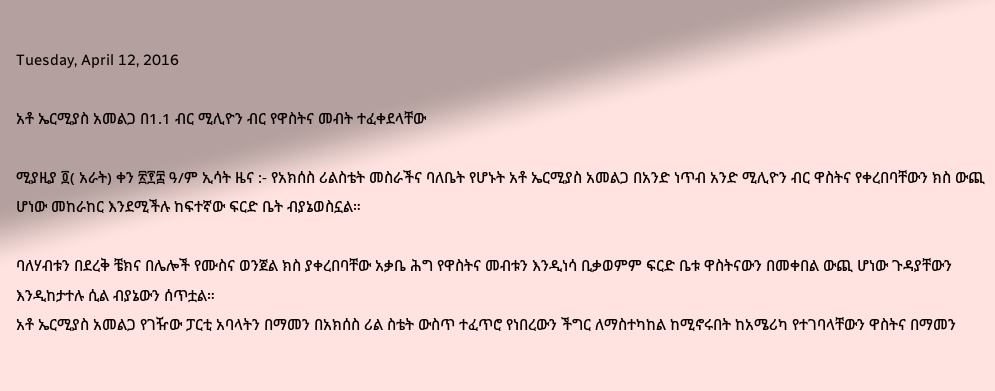Tuesday, April 12, 2016

አቶ ኤርሚያስ አመልጋ በ1.1 ብር ሚሊዮን ብር የዋስትና መብት ተፈቀደላቸው

ሚያዚያ ፬( አራት) ቀን ፳፻፰ ዓ/ም ኢሳት ዜና :- የአክሰስ ሪልስቴት መስራችና ባለቤት የሆኑት አቶ ኤርሚያስ አመልጋ በአንድ ነጥብ አንድ ሚሊዮን ብር ዋስትና የቀረበባቸውን ክስ ውጪ ሆነው መከራከር እንደሚችሉ ከፍተኛው ፍርድ ቤት ብያኔወስኗል።

ባለሃብቱን በደረቅ ቼክና በሌሎች የሙስና ወንጀል ክስ ያቀረበባቸው አቃቤ ሕግ የዋስትና መብቱን እንዲነሳ ቢቃወምም ፍርድ ቤቱ ዋስትናውን በመቀበል ውጪ ሆነው ጉዳያቸውን እንዲከታተሉ ሲል ብያኔውን ሰጥቷል።
አቶ ኤርሚያስ አመልጋ የገዥው ፓርቲ አባላትን በማመን በአክሰስ ሪል ስቴት ውስጥ ተፈጥሮ የነበረውን ችግር ለማስተካከል ከሚኖሩበት ከአሜሪካ የተገባላቸውን ዋስትና በማመን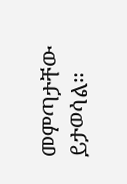መምጣታቸው ይታወሳል።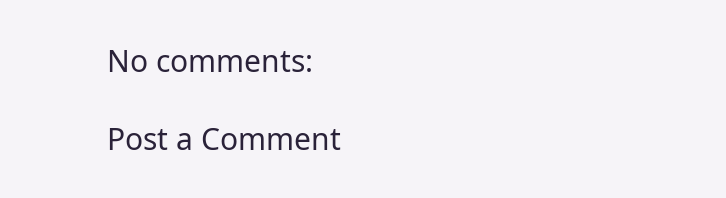No comments:

Post a Comment